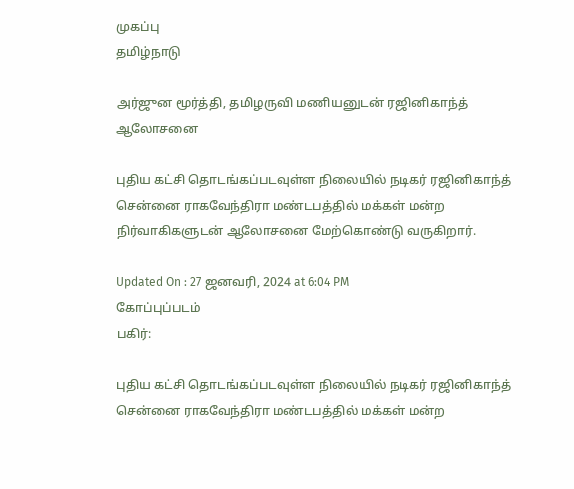முகப்பு
தமிழ்நாடு

அர்ஜுன மூர்த்தி, தமிழருவி மணியனுடன் ரஜினிகாந்த் ஆலோசனை

புதிய கட்சி தொடங்கப்படவுள்ள நிலையில் நடிகர் ரஜினிகாந்த் சென்னை ராகவேந்திரா மண்டபத்தில் மக்கள் மன்ற நிர்வாகிகளுடன் ஆலோசனை மேற்கொண்டு வருகிறார்.

Updated On : 27 ஜனவரி, 2024 at 6:04 PM
கோப்புப்படம்
பகிர்:

புதிய கட்சி தொடங்கப்படவுள்ள நிலையில் நடிகர் ரஜினிகாந்த் சென்னை ராகவேந்திரா மண்டபத்தில் மக்கள் மன்ற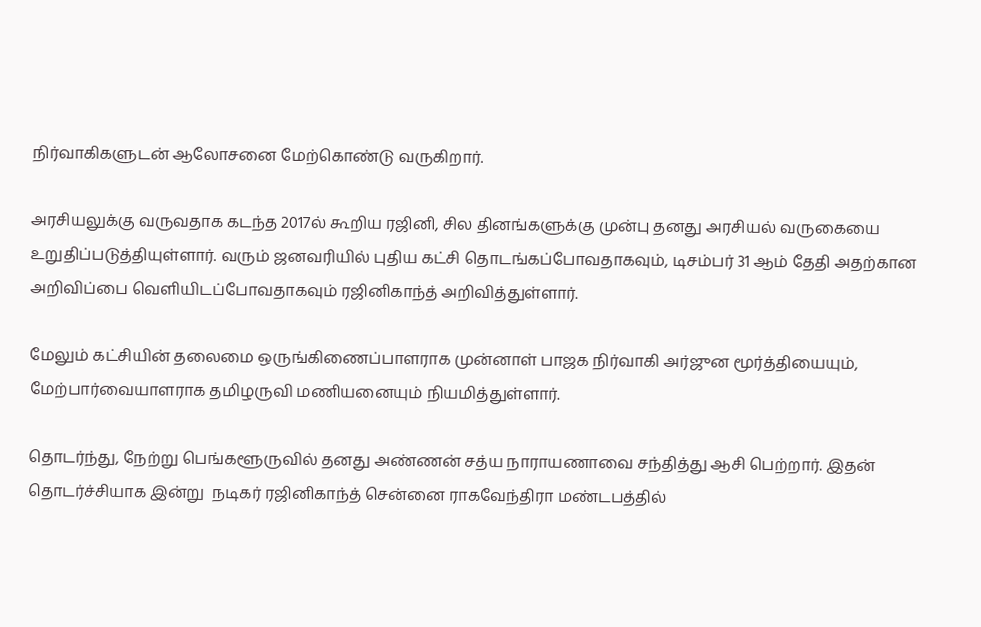நிர்வாகிகளுடன் ஆலோசனை மேற்கொண்டு வருகிறார்.

அரசியலுக்கு வருவதாக கடந்த 2017ல் கூறிய ரஜினி, சில தினங்களுக்கு முன்பு தனது அரசியல் வருகையை உறுதிப்படுத்தியுள்ளார். வரும் ஜனவரியில் புதிய கட்சி தொடங்கப்போவதாகவும், டிசம்பர் 31 ஆம் தேதி அதற்கான அறிவிப்பை வெளியிடப்போவதாகவும் ரஜினிகாந்த் அறிவித்துள்ளார்.

மேலும் கட்சியின் தலைமை ஒருங்கிணைப்பாளராக முன்னாள் பாஜக நிர்வாகி அர்ஜுன மூர்த்தியையும், மேற்பார்வையாளராக தமிழருவி மணியனையும் நியமித்துள்ளார்.

தொடர்ந்து, நேற்று பெங்களூருவில் தனது அண்ணன் சத்ய நாராயணாவை சந்தித்து ஆசி பெற்றார். இதன் தொடர்ச்சியாக இன்று  நடிகர் ரஜினிகாந்த் சென்னை ராகவேந்திரா மண்டபத்தில்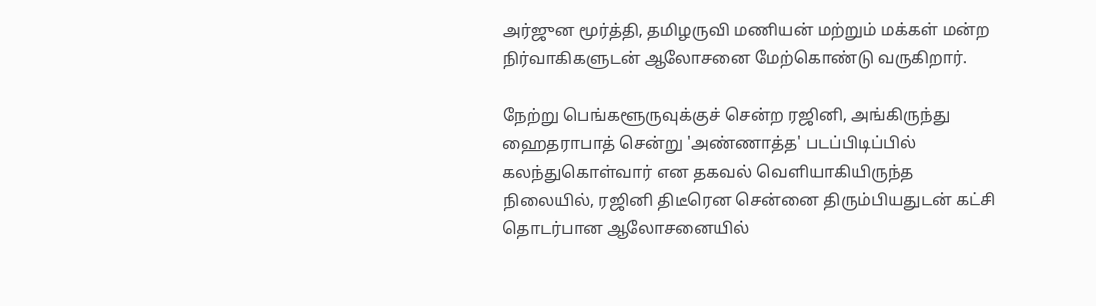அர்ஜுன மூர்த்தி, தமிழருவி மணியன் மற்றும் மக்கள் மன்ற நிர்வாகிகளுடன் ஆலோசனை மேற்கொண்டு வருகிறார்.

நேற்று பெங்களூருவுக்குச் சென்ற ரஜினி, அங்கிருந்து ஹைதராபாத் சென்று 'அண்ணாத்த' படப்பிடிப்பில் கலந்துகொள்வார் என தகவல் வெளியாகியிருந்த நிலையில், ரஜினி திடீரென சென்னை திரும்பியதுடன் கட்சி தொடர்பான ஆலோசனையில்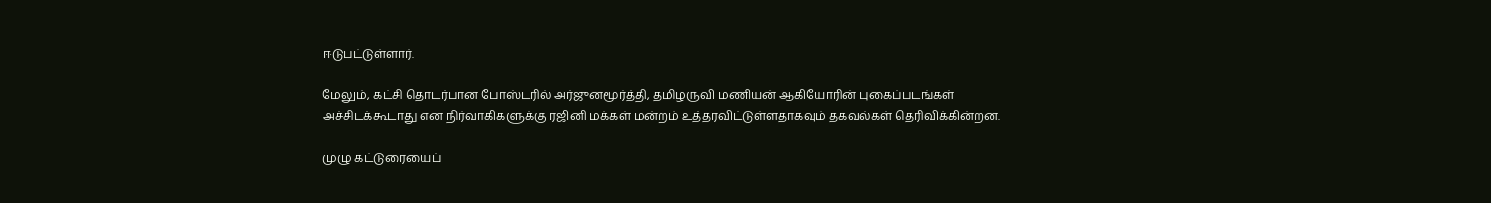ஈடுபட்டுள்ளார்.

மேலும், கட்சி தொடர்பான போஸ்டரில் அர்ஜுனமூர்த்தி, தமிழருவி மணியன் ஆகியோரின் புகைப்படங்கள் அச்சிடக்கூடாது என நிர்வாகிகளுக்கு ரஜினி மக்கள் மன்றம் உத்தரவிட்டுள்ளதாகவும் தகவல்கள் தெரிவிக்கின்றன.

முழு கட்டுரையைப்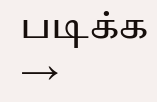படிக்க →